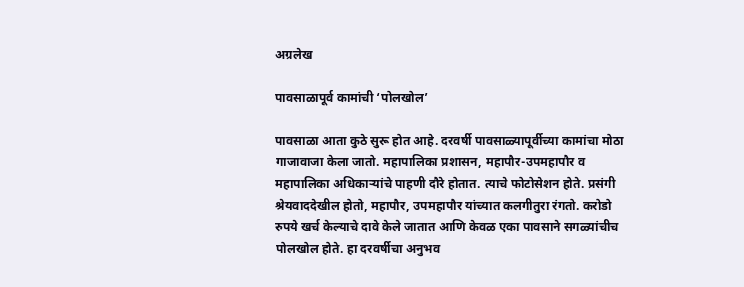अग्रलेख

पावसाळापूर्व कामांची ‘पोलखोल’

पावसाळा आता कुठे सुरू होत आहे. दरवर्षी पावसाळ्यापूर्वीच्या कामांचा मोठा गाजावाजा केला जातो. महापालिका प्रशासन, महापौर-उपमहापौर व महापालिका अधिकार्‍यांचे पाहणी दौरे होतात. त्याचे फोटोसेशन होते. प्रसंगी श्रेयवाददेखील होतो, महापौर, उपमहापौर यांच्यात कलगीतुरा रंगतो. करोडो रुपये खर्च केल्याचे दावे केले जातात आणि केवळ एका पावसाने सगळ्यांचीच पोलखोल होते. हा दरवर्षीचा अनुभव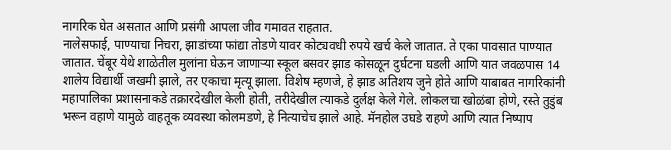नागरिक घेत असतात आणि प्रसंगी आपला जीव गमावत राहतात.
नालेसफाई, पाण्याचा निचरा, झाडांच्या फांद्या तोडणे यावर कोट्यवधी रुपये खर्च केले जातात. ते एका पावसात पाण्यात जातात. चेंबूर येथे शाळेतील मुलांना घेऊन जाणार्‍या स्कूल बसवर झाड कोसळून दुर्घटना घडली आणि यात जवळपास 14 शालेय विद्यार्थी जखमी झाले, तर एकाचा मृत्यू झाला. विशेष म्हणजे, हे झाड अतिशय जुने होते आणि याबाबत नागरिकांनी महापालिका प्रशासनाकडे तक्रारदेखील केली होती, तरीदेखील त्याकडे दुर्लक्ष केले गेले. लोकलचा खोळंबा होणे, रस्ते तुडुंब भरून वहाणे यामुळे वाहतूक व्यवस्था कोलमडणे, हे नित्याचेच झाले आहे. मॅनहोल उघडे राहणे आणि त्यात निष्पाप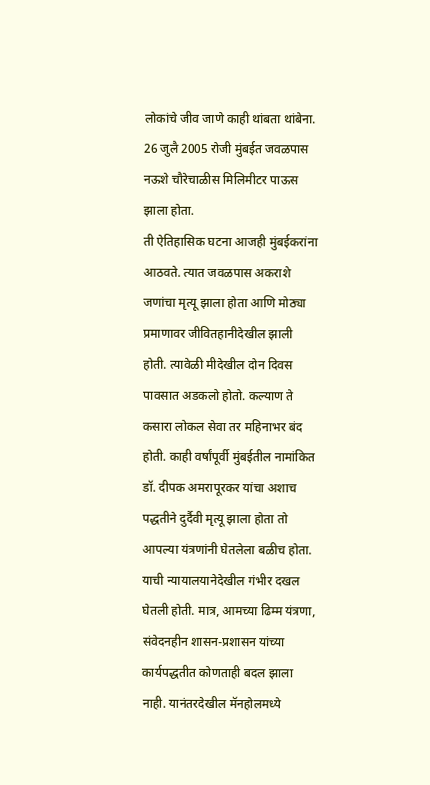लोकांचे जीव जाणे काही थांबता थांबेना. 26 जुलै 2005 रोजी मुंबईत जवळपास नऊशे चौरेचाळीस मिलिमीटर पाऊस झाला होता.
ती ऐतिहासिक घटना आजही मुंबईकरांना आठवते. त्यात जवळपास अकराशे जणांचा मृत्यू झाला होता आणि मोठ्या प्रमाणावर जीवितहानीदेखील झाली होती. त्यावेळी मीदेखील दोन दिवस पावसात अडकलो होतो. कल्याण ते कसारा लोकल सेवा तर महिनाभर बंद होती. काही वर्षांपूर्वी मुंबईतील नामांकित डॉ. दीपक अमरापूरकर यांचा अशाच पद्धतीने दुर्दैवी मृत्यू झाला होता तो आपल्या यंत्रणांनी घेतलेला बळीच होता. याची न्यायालयानेदेखील गंभीर दखल घेतली होती. मात्र, आमच्या ढिम्म यंत्रणा, संवेदनहीन शासन-प्रशासन यांच्या कार्यपद्धतीत कोणताही बदल झाला नाही. यानंतरदेखील मॅनहोलमध्ये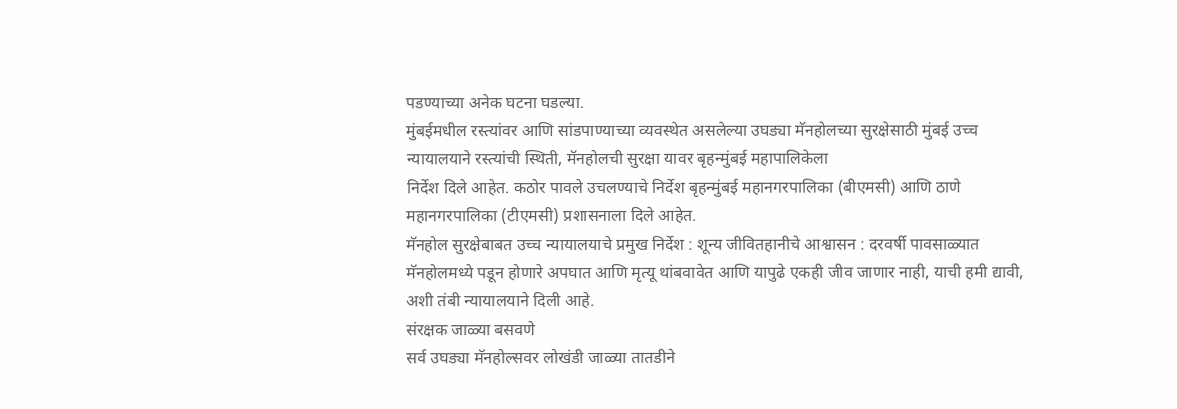पडण्याच्या अनेक घटना घडल्या.
मुंबईमधील रस्त्यांवर आणि सांडपाण्याच्या व्यवस्थेत असलेल्या उघड्या मॅनहोलच्या सुरक्षेसाठी मुंबई उच्च न्यायालयाने रस्त्यांची स्थिती, मॅनहोलची सुरक्षा यावर बृहन्मुंबई महापालिकेला
निर्देश दिले आहेत. कठोर पावले उचलण्याचे निर्देश बृहन्मुंबई महानगरपालिका (बीएमसी) आणि ठाणे महानगरपालिका (टीएमसी) प्रशासनाला दिले आहेत.
मॅनहोल सुरक्षेबाबत उच्च न्यायालयाचे प्रमुख निर्देश : शून्य जीवितहानीचे आश्वासन : दरवर्षी पावसाळ्यात मॅनहोलमध्ये पडून होणारे अपघात आणि मृत्यू थांबवावेत आणि यापुढे एकही जीव जाणार नाही, याची हमी द्यावी, अशी तंबी न्यायालयाने दिली आहे.
संरक्षक जाळ्या बसवणे
सर्व उघड्या मॅनहोल्सवर लोखंडी जाळ्या तातडीने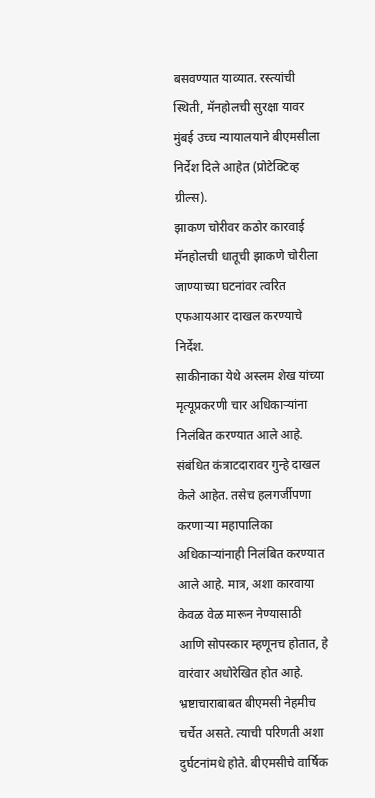बसवण्यात याव्यात. रस्त्यांची स्थिती, मॅनहोलची सुरक्षा यावर मुंबई उच्च न्यायालयाने बीएमसीला निर्देश दिले आहेत (प्रोटेक्टिव्ह ग्रील्स).
झाकण चोरीवर कठोर कारवाई
मॅनहोलची धातूची झाकणे चोरीला जाण्याच्या घटनांवर त्वरित एफआयआर दाखल करण्याचे
निर्देश.
साकीनाका येथे अस्लम शेख यांच्या मृत्यूप्रकरणी चार अधिकार्‍यांना निलंबित करण्यात आले आहे. संबंधित कंत्राटदारावर गुन्हे दाखल केले आहेत. तसेच हलगर्जीपणा करणार्‍या महापालिका अधिकार्‍यांनाही निलंबित करण्यात आले आहे. मात्र, अशा कारवाया केवळ वेळ मारून नेण्यासाठी आणि सोपस्कार म्हणूनच होतात, हे वारंवार अधोरेखित होत आहे.
भ्रष्टाचाराबाबत बीएमसी नेहमीच चर्चेत असते. त्याची परिणती अशा दुर्घटनांमधे होते. बीएमसीचे वार्षिक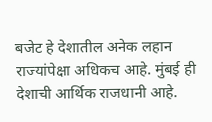बजेट हे देशातील अनेक लहान राज्यांपेक्षा अधिकच आहे. मुंबई ही देशाची आर्थिक राजधानी आहे.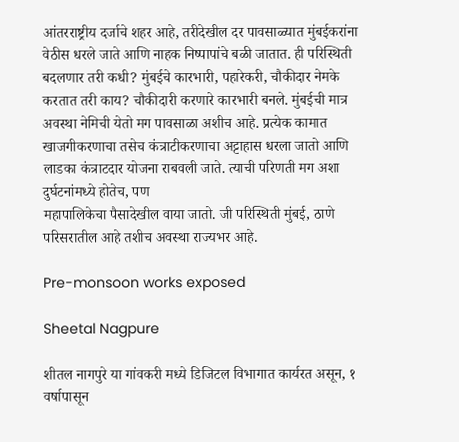आंतरराष्ट्रीय दर्जाचे शहर आहे, तरीदेखील दर पावसाळ्यात मुंबईकरांना वेठीस धरले जाते आणि नाहक निष्पापांचे बळी जातात. ही परिस्थिती बदलणार तरी कधी? मुंबईचे कारभारी, पहारेकरी, चौकीदार नेमके करतात तरी काय? चौकीदारी करणारे कारभारी बनले. मुंबईची मात्र अवस्था नेमिची येतो मग पावसाळा अशीच आहे. प्रत्येक कामात खाजगीकरणाचा तसेच कंत्राटीकरणाचा अट्टाहास धरला जातो आणि लाडका कंत्राटदार योजना राबवली जाते. त्याची परिणती मग अशा दुर्घटनांमध्ये होतेच, पण
महापालिकेचा पैसादेखील वाया जातो. जी परिस्थिती मुंबई, ठाणे परिसरातील आहे तशीच अवस्था राज्यभर आहे.

Pre-monsoon works exposed

Sheetal Nagpure

शीतल नागपुरे या गांवकरी मध्ये डिजिटल विभागात कार्यरत असून, १ वर्षापासून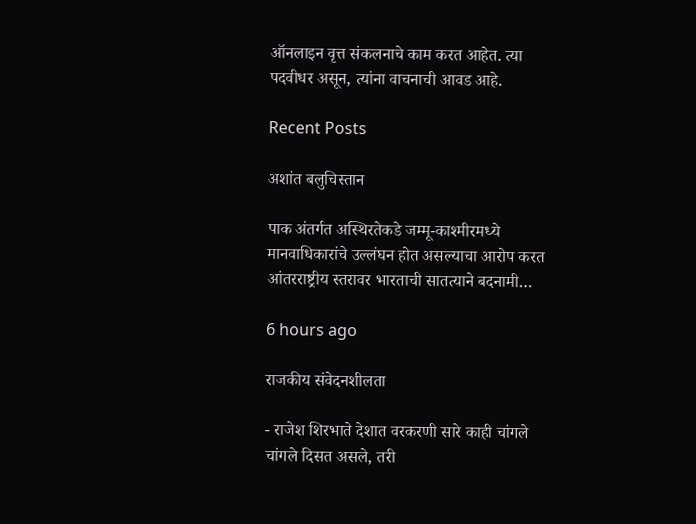ऑनलाइन वृत्त संकलनाचे काम करत आहेत. त्या पदवीधर असून, त्यांना वाचनाची आवड आहे.

Recent Posts

अशांत बलुचिस्तान

पाक अंतर्गत अस्थिरतेकडे जम्मू-काश्मीरमध्ये मानवाधिकारांचे उल्लंघन होत असल्याचा आरोप करत आंतरराष्ट्रीय स्तरावर भारताची सातत्याने बदनामी…

6 hours ago

राजकीय संवेदनशीलता

- राजेश शिरभाते देशात वरकरणी सारे काही चांगले चांगले दिसत असले, तरी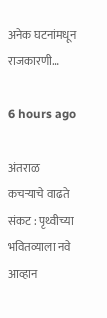अनेक घटनांमधून राजकारणी…

6 hours ago

अंतराळ कचर्‍याचे वाढते संकट : पृथ्वीच्या भवितव्याला नवे आव्हान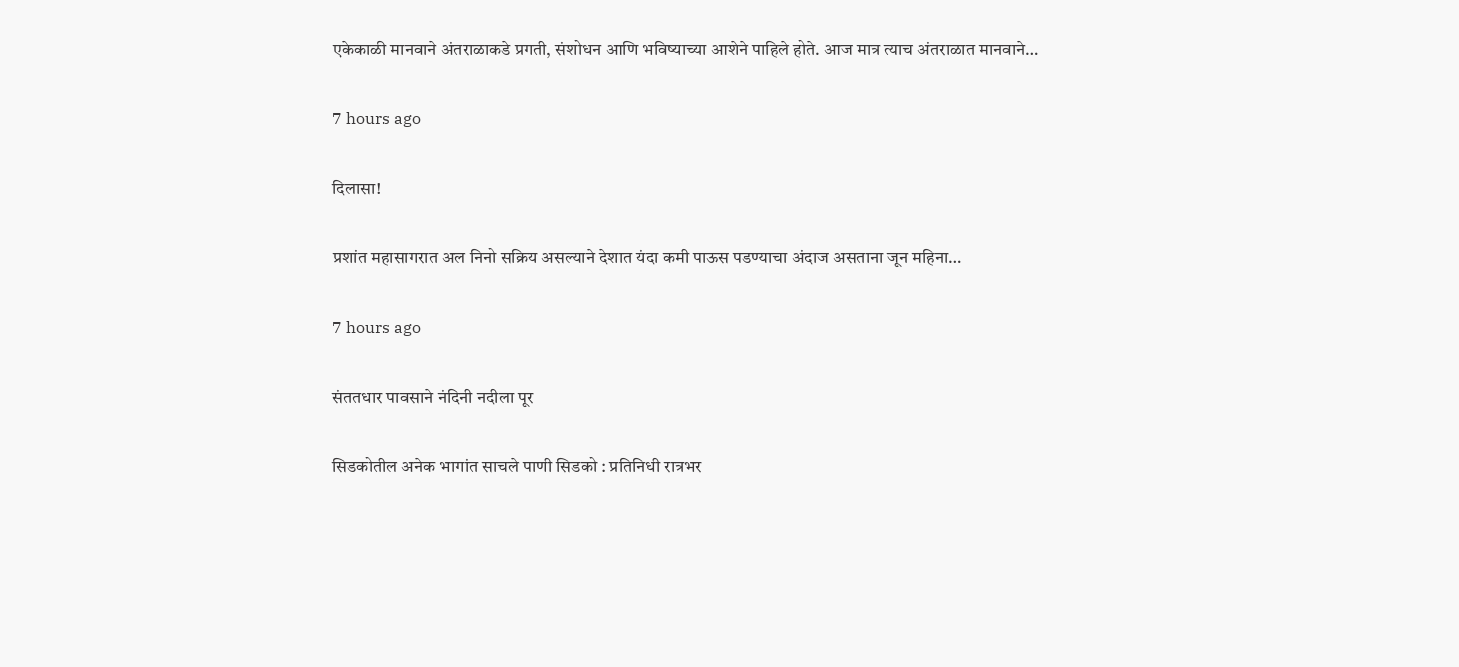एकेकाळी मानवाने अंतराळाकडे प्रगती, संशोधन आणि भविष्याच्या आशेने पाहिले होते. आज मात्र त्याच अंतराळात मानवाने…

7 hours ago

दिलासा!

प्रशांत महासागरात अल निनो सक्रिय असल्याने देशात यंदा कमी पाऊस पडण्याचा अंदाज असताना जून महिना…

7 hours ago

संततधार पावसाने नंदिनी नदीला पूर

सिडकोतील अनेक भागांत साचले पाणी सिडको : प्रतिनिधी रात्रभर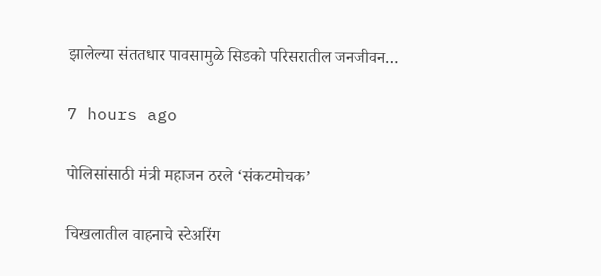झालेल्या संततधार पावसामुळे सिडको परिसरातील जनजीवन…

7 hours ago

पोलिसांसाठी मंत्री महाजन ठरले ‘संकटमोचक’

चिखलातील वाहनाचे स्टेअरिंग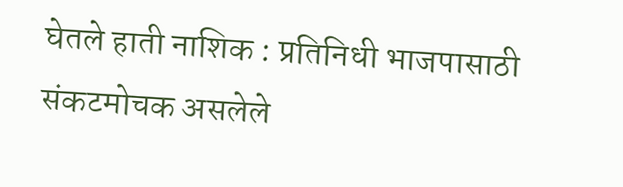घेतले हाती नाशिक : प्रतिनिधी भाजपासाठी संकटमोचक असलेले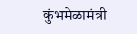कुंभमेळामंत्री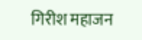गिरीश महाजन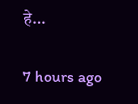हे…

7 hours ago